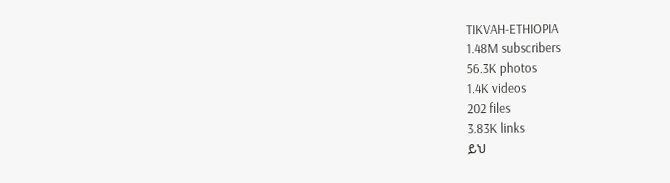TIKVAH-ETHIOPIA
1.48M subscribers
56.3K photos
1.4K videos
202 files
3.83K links
ይህ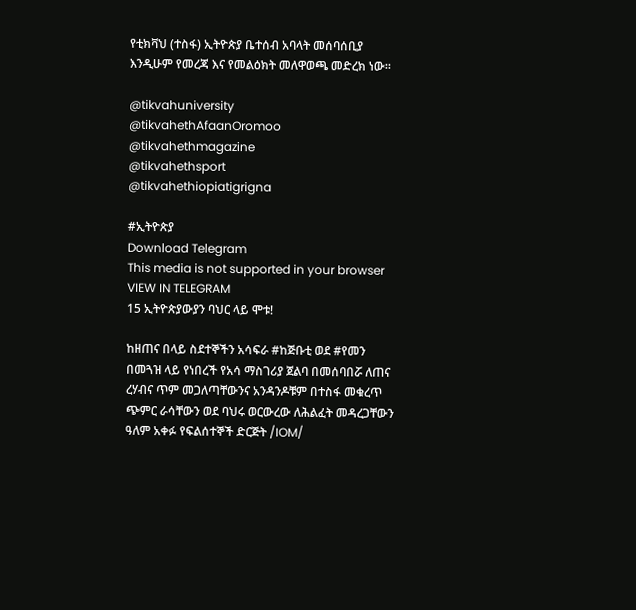የቲክቫህ (ተስፋ) ኢትዮጵያ ቤተሰብ አባላት መሰባሰቢያ እንዲሁም የመረጃ እና የመልዕክት መለዋወጫ መድረክ ነው።

@tikvahuniversity
@tikvahethAfaanOromoo
@tikvahethmagazine
@tikvahethsport
@tikvahethiopiatigrigna

#ኢትዮጵያ
Download Telegram
This media is not supported in your browser
VIEW IN TELEGRAM
15 ኢትዮጵያውያን ባህር ላይ ሞቱ!

ከዘጠና በላይ ስደተኞችን አሳፍራ #ከጅቡቲ ወደ #የመን በመጓዝ ላይ የነበረች የአሳ ማስገሪያ ጀልባ በመሰባበሯ ለጠና ረሃብና ጥም መጋለጣቸውንና አንዳንዶቹም በተስፋ መቁረጥ ጭምር ራሳቸውን ወደ ባህሩ ወርውረው ለሕልፈት መዳረጋቸውን ዓለም አቀፉ የፍልሰተኞች ድርጅት /IOM/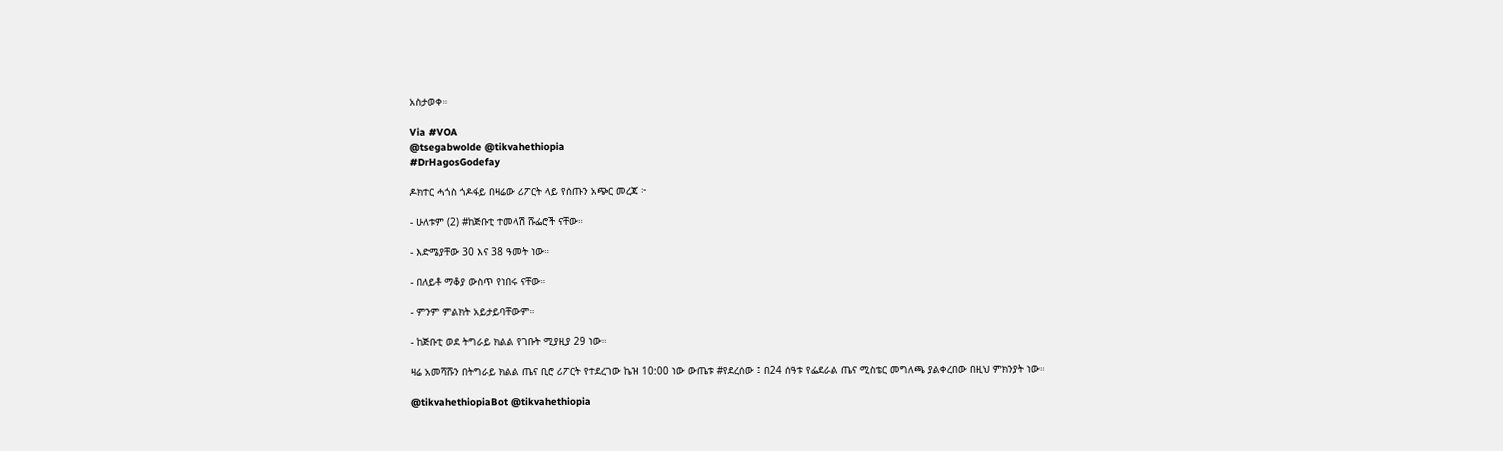አስታወቀ።

Via #VOA
@tsegabwolde @tikvahethiopia
#DrHagosGodefay

ዶክተር ሓጎስ ጎዶፋይ በዛሬው ሪፖርት ላይ የሰጡን አጭር መረጃ ፦

- ሁለቱም (2) #ከጅቡቲ ተመላሽ ሹፌሮች ናቸው።

- እድሜያቸው 30 እና 38 ዓመት ነው።

- በለይቶ ማቆያ ውስጥ የነበሩ ናቸው።

- ምንም ምልክት አይታይባቸውም።

- ከጅቡቲ ወደ ትግራይ ክልል የገቡት ሚያዚያ 29 ነው።

ዛሬ አመሻሹን በትግራይ ክልል ጤና ቢሮ ሪፖርት የተደረገው ኬዝ 10:00 ነው ውጤቱ #የደረሰው ፤ በ24 ሰዓቱ የፌደራል ጤና ሚስቴር መግለጫ ያልቀረበው በዚህ ምክንያት ነው።

@tikvahethiopiaBot @tikvahethiopia